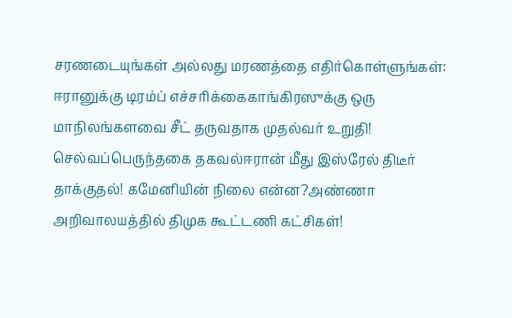சரணடையுங்கள் அல்லது மரணத்தை எதிர்கொள்ளுங்கள்: ஈரானுக்கு டிரம்ப் எச்சரிக்கைகாங்கிரஸுக்கு ஒரு மாநிலங்களவை சீட் தருவதாக முதல்வர் உறுதி! செல்வப்பெருந்தகை தகவல்ஈரான் மீது இஸ்ரேல் திடீர் தாக்குதல்! கமேனியின் நிலை என்ன?அண்ணா அறிவாலயத்தில் திமுக கூட்டணி கட்சிகள்!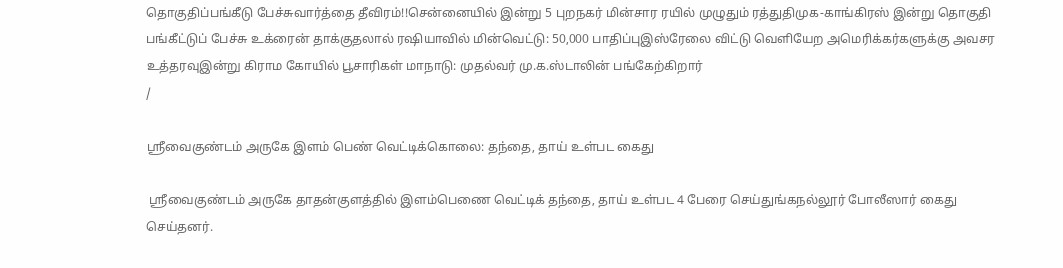தொகுதிப்பங்கீடு பேச்சுவார்த்தை தீவிரம்!!சென்னையில் இன்று 5 புறநகர் மின்சார ரயில் முழுதும் ரத்துதிமுக-காங்கிரஸ் இன்று தொகுதி பங்கீட்டுப் பேச்சு உக்ரைன் தாக்குதலால் ரஷியாவில் மின்வெட்டு: 50,000 பாதிப்புஇஸ்ரேலை விட்டு வெளியேற அமெரிக்கர்களுக்கு அவசர உத்தரவுஇன்று கிராம கோயில் பூசாரிகள் மாநாடு: முதல்வர் மு.க.ஸ்டாலின் பங்கேற்கிறார்
/

ஸ்ரீவைகுண்டம் அருகே இளம் பெண் வெட்டிக்கொலை: தந்தை, தாய் உள்பட கைது

 ஸ்ரீவைகுண்டம் அருகே தாதன்குளத்தில் இளம்பெணை வெட்டிக் தந்தை, தாய் உள்பட 4 பேரை செய்துங்கநல்லூர் போலீஸார் கைது செய்தனர்.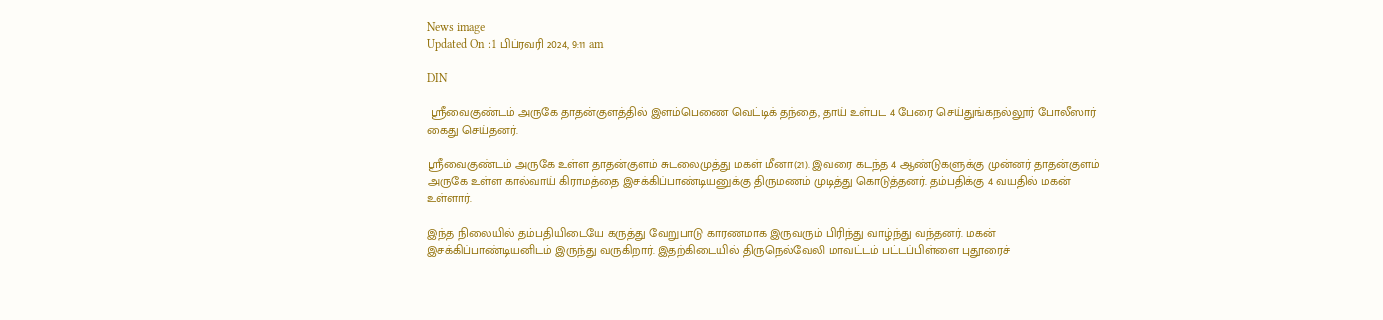News image
Updated On :1 பிப்ரவரி 2024, 9:11 am

DIN

 ஸ்ரீவைகுண்டம் அருகே தாதன்குளத்தில் இளம்பெணை வெட்டிக் தந்தை, தாய் உள்பட 4 பேரை செய்துங்கநல்லூர் போலீஸார் கைது செய்தனர்.

ஸ்ரீவைகுண்டம் அருகே உள்ள தாதன்குளம் சுடலைமுத்து மகள் மீனா(21). இவரை கடந்த 4 ஆண்டுகளுக்கு முன்னர் தாதன்குளம் அருகே உள்ள கால்வாய் கிராமத்தை இசக்கிப்பாண்டியனுக்கு திருமணம் முடித்து கொடுத்தனர். தம்பதிக்கு 4 வயதில் மகன் உள்ளார்.

இந்த நிலையில் தம்பதியிடையே கருத்து வேறுபாடு காரணமாக இருவரும் பிரிந்து வாழ்ந்து வந்தனர். மகன் இசக்கிப்பாண்டியனிடம் இருந்து வருகிறார். இதற்கிடையில் திருநெல்வேலி மாவட்டம் பட்டப்பிள்ளை புதூரைச்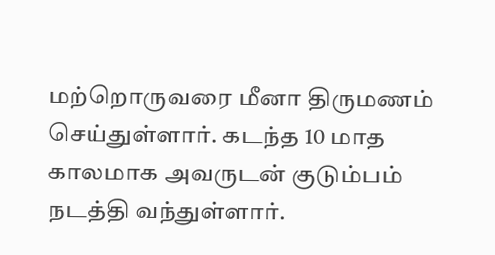மற்றொருவரை மீனா திருமணம் செய்துள்ளார். கடந்த 10 மாத காலமாக அவருடன் குடும்பம் நடத்தி வந்துள்ளார்.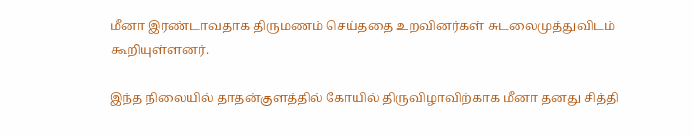மீனா இரண்டாவதாக திருமணம் செய்ததை உறவினர்கள் சுடலைமுத்துவிடம் கூறியுள்ளனர்.

இந்த நிலையில் தாதன்குளத்தில் கோயில் திருவிழாவிற்காக மீனா தனது சித்தி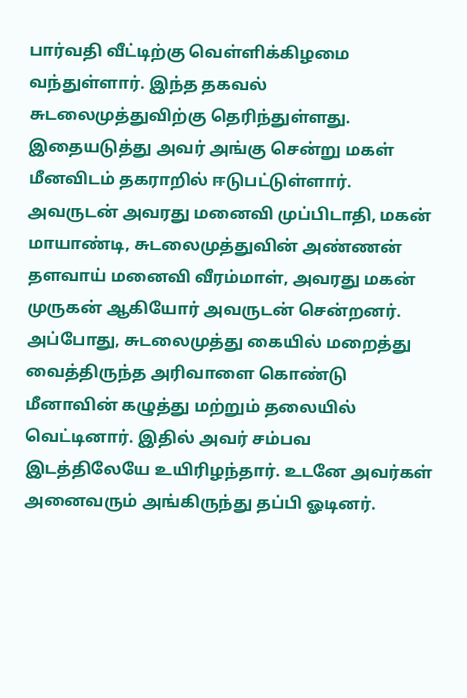பார்வதி வீட்டிற்கு வெள்ளிக்கிழமை வந்துள்ளார். இந்த தகவல் சுடலைமுத்துவிற்கு தெரிந்துள்ளது. இதையடுத்து அவர் அங்கு சென்று மகள் மீனவிடம் தகராறில் ஈடுபட்டுள்ளார். அவருடன் அவரது மனைவி முப்பிடாதி, மகன் மாயாண்டி, சுடலைமுத்துவின் அண்ணன் தளவாய் மனைவி வீரம்மாள், அவரது மகன் முருகன் ஆகியோர் அவருடன் சென்றனர். அப்போது, சுடலைமுத்து கையில் மறைத்து வைத்திருந்த அரிவாளை கொண்டு மீனாவின் கழுத்து மற்றும் தலையில் வெட்டினார். இதில் அவர் சம்பவ இடத்திலேயே உயிரிழந்தார். உடனே அவர்கள் அனைவரும் அங்கிருந்து தப்பி ஓடினர்.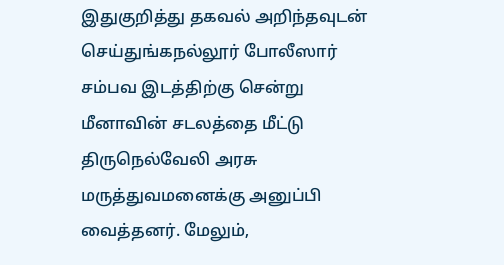இதுகுறித்து தகவல் அறிந்தவுடன் செய்துங்கநல்லூர் போலீஸார் சம்பவ இடத்திற்கு சென்று மீனாவின் சடலத்தை மீட்டு திருநெல்வேலி அரசு மருத்துவமனைக்கு அனுப்பி வைத்தனர். மேலும்,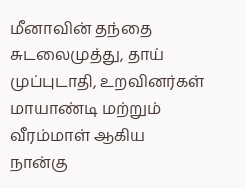மீனாவின் தந்தை சுடலைமுத்து, தாய் முப்புடாதி, உறவினர்கள் மாயாண்டி மற்றும் வீரம்மாள் ஆகிய நான்கு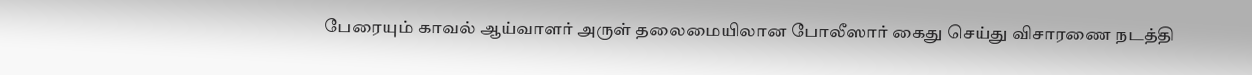பேரையும் காவல் ஆய்வாளர் அருள் தலைமையிலான போலீஸார் கைது செய்து விசாரணை நடத்தி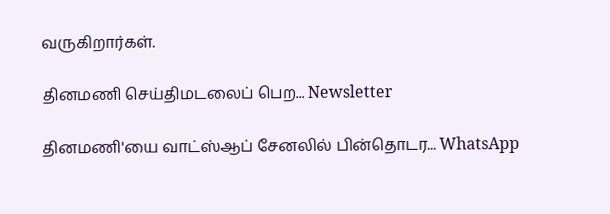வருகிறார்கள்.

தினமணி செய்திமடலைப் பெற... Newsletter

தினமணி'யை வாட்ஸ்ஆப் சேனலில் பின்தொடர... WhatsApp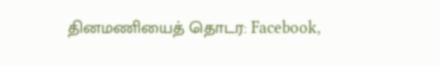தினமணியைத் தொடர: Facebook,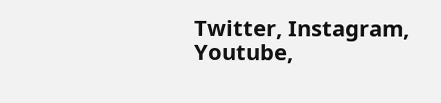Twitter, Instagram, Youtube,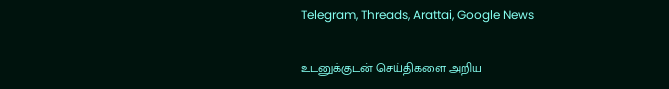Telegram, Threads, Arattai, Google News

உடனுக்குடன் செய்திகளை அறிய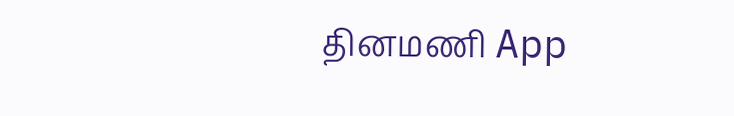தினமணி App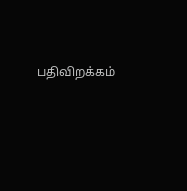பதிவிறக்கம்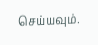செய்யவும்.